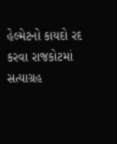હેલ્મેટનો કાયદો રદ કરવા રાજકોટમાં સત્યાગ્રહ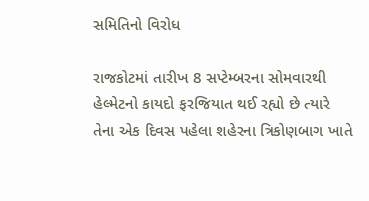સમિતિનો વિરોધ

રાજકોટમાં તારીખ 8 સપ્ટેમ્બરના સોમવારથી હેલ્મેટનો કાયદો ફરજિયાત થઈ રહ્યો છે ત્યારે તેના એક દિવસ પહેલા શહેરના ત્રિકોણબાગ ખાતે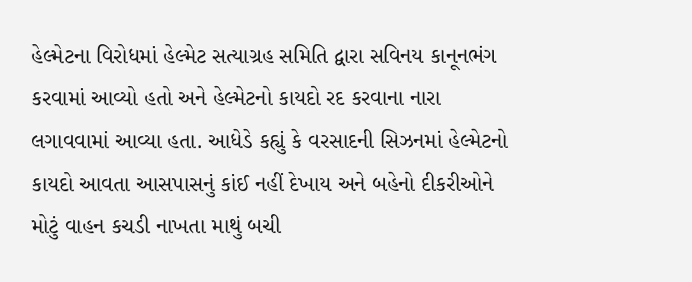હેલ્મેટના વિરોધમાં હેલ્મેટ સત્યાગ્રહ સમિતિ દ્વારા સવિનય કાનૂનભંગ કરવામાં આવ્યો હતો અને હેલ્મેટનો કાયદો રદ કરવાના નારા લગાવવામાં આવ્યા હતા. આધેડે કહ્યું કે વરસાદની સિઝનમાં હેલ્મેટનો કાયદો આવતા આસપાસનું કાંઈ નહીં દેખાય અને બહેનો દીકરીઓને મોટું વાહન કચડી નાખતા માથું બચી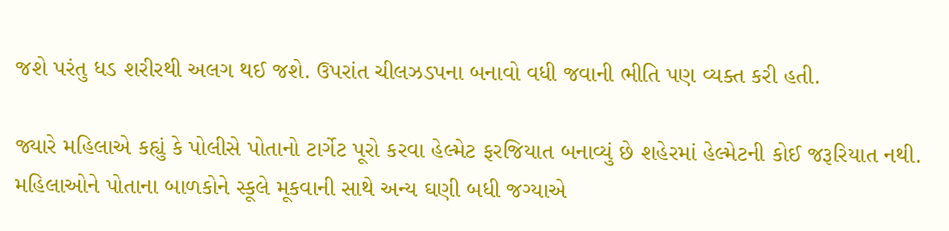જશે પરંતુ ધડ શરીરથી અલગ થઈ જશે. ઉપરાંત ચીલઝડપના બનાવો વધી જવાની ભીતિ પણ વ્યક્ત કરી હતી.

જ્યારે મહિલાએ કહ્યું કે પોલીસે પોતાનો ટાર્ગેટ પૂરો કરવા હેલ્મેટ ફરજિયાત બનાવ્યું છે શહેરમાં હેલ્મેટની કોઈ જરૂરિયાત નથી. મહિલાઓને પોતાના બાળકોને સ્કૂલે મૂકવાની સાથે અન્ય ઘણી બધી જગ્યાએ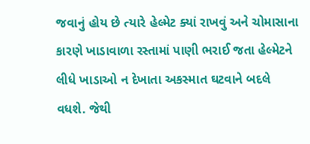જવાનું હોય છે ત્યારે હેલ્મેટ ક્યાં રાખવું અને ચોમાસાના કારણે ખાડાવાળા રસ્તામાં પાણી ભરાઈ જતા હેલ્મેટને લીધે ખાડાઓ ન દેખાતા અકસ્માત ઘટવાને બદલે વધશે. જેથી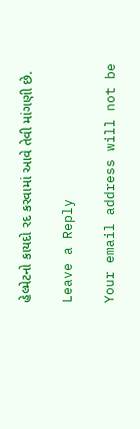હેલ્મેટનો કાયદો રદ કરવામાં આવે તેવી માંગણી છે.

Leave a Reply

Your email address will not be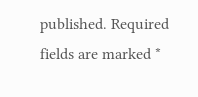published. Required fields are marked *